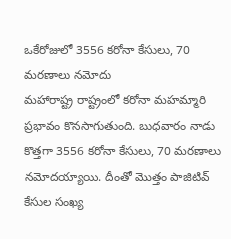ఒకేరోజులో 3556 కరోనా కేసులు, 70 మరణాలు నమోదు
మహారాష్ట్ర రాష్ట్రంలో కరోనా మహమ్మారి ప్రభావం కొనసాగుతుంది. బుధవారం నాడు కొత్తగా 3556 కరోనా కేసులు, 70 మరణాలు నమోదయ్యాయి. దీంతో మొత్తం పాజిటివ్ కేసుల సంఖ్య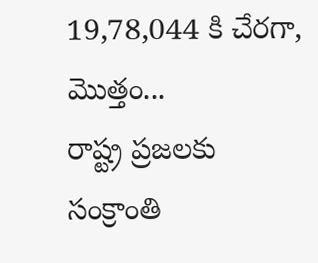19,78,044 కి చేరగా, మొత్తం...
రాష్ట్ర ప్రజలకు సంక్రాంతి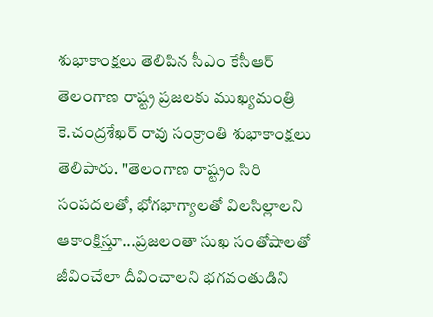శుభాకాంక్షలు తెలిపిన సీఎం కేసీఆర్
తెలంగాణ రాష్ట్ర ప్రజలకు ముఖ్యమంత్రి కె.చంద్రశేఖర్ రావు సంక్రాంతి శుభాకాంక్షలు తెలిపారు. "తెలంగాణ రాష్ట్రం సిరి సంపదలతో, భోగభాగ్యాలతో విలసిల్లాలని ఆకాంక్షిస్తూ...ప్రజలంతా సుఖ సంతోషాలతో జీవించేలా దీవించాలని భగవంతుడిని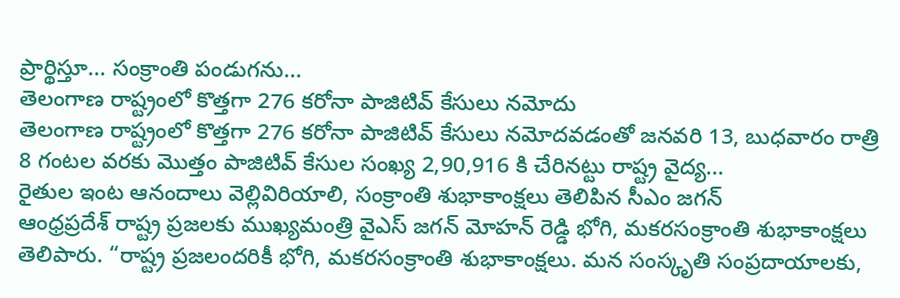ప్రార్థిస్తూ... సంక్రాంతి పండుగను...
తెలంగాణ రాష్ట్రంలో కొత్తగా 276 కరోనా పాజిటివ్ కేసులు నమోదు
తెలంగాణ రాష్ట్రంలో కొత్తగా 276 కరోనా పాజిటివ్ కేసులు నమోదవడంతో జనవరి 13, బుధవారం రాత్రి 8 గంటల వరకు మొత్తం పాజిటివ్ కేసుల సంఖ్య 2,90,916 కి చేరినట్టు రాష్ట్ర వైద్య...
రైతుల ఇంట ఆనందాలు వెల్లివిరియాలి, సంక్రాంతి శుభాకాంక్షలు తెలిపిన సీఎం జగన్
ఆంధ్రప్రదేశ్ రాష్ట్ర ప్రజలకు ముఖ్యమంత్రి వైఎస్ జగన్ మోహన్ రెడ్డి భోగి, మకరసంక్రాంతి శుభాకాంక్షలు తెలిపారు. “రాష్ట్ర ప్రజలందరికీ భోగి, మకరసంక్రాంతి శుభాకాంక్షలు. మన సంస్కృతి సంప్రదాయాలకు,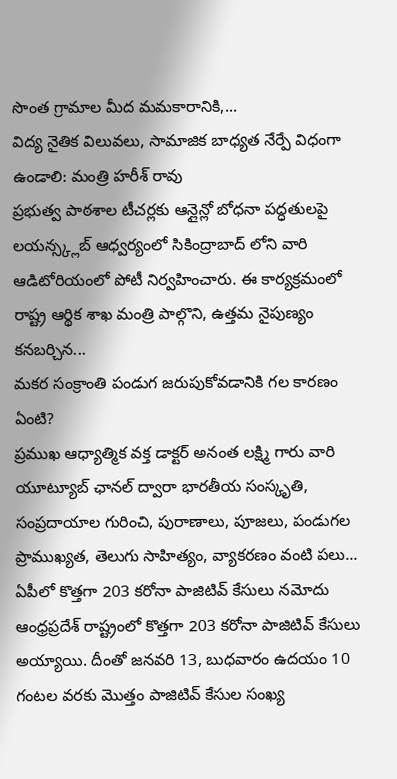సొంత గ్రామాల మీద మమకారానికి,...
విద్య నైతిక విలువలు, సామాజిక బాధ్యత నేర్పే విధంగా ఉండాలి: మంత్రి హరీశ్ రావు
ప్రభుత్వ పాఠశాల టీచర్లకు ఆన్లైన్లో బోధనా పద్ధతులపై లయన్స్క్లబ్ ఆధ్వర్యంలో సికింద్రాబాద్ లోని వారి ఆడిటోరియంలో పోటీ నిర్వహించారు. ఈ కార్యక్రమంలో రాష్ట్ర ఆర్థిక శాఖ మంత్రి పాల్గొని, ఉత్తమ నైపుణ్యం కనబర్చిన...
మకర సంక్రాంతి పండుగ జరుపుకోవడానికి గల కారణం ఏంటి?
ప్రముఖ ఆధ్యాత్మిక వక్త డాక్టర్ అనంత లక్ష్మి గారు వారి యూట్యూబ్ ఛానల్ ద్వారా భారతీయ సంస్కృతి, సంప్రదాయాల గురించి, పురాణాలు, పూజలు, పండుగల ప్రాముఖ్యత, తెలుగు సాహిత్యం, వ్యాకరణం వంటి పలు...
ఏపీలో కొత్తగా 203 కరోనా పాజిటివ్ కేసులు నమోదు
ఆంధ్రప్రదేశ్ రాష్ట్రంలో కొత్తగా 203 కరోనా పాజిటివ్ కేసులు అయ్యాయి. దీంతో జనవరి 13, బుధవారం ఉదయం 10 గంటల వరకు మొత్తం పాజిటివ్ కేసుల సంఖ్య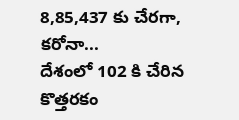8,85,437 కు చేరగా, కరోనా...
దేశంలో 102 కి చేరిన కొత్తరకం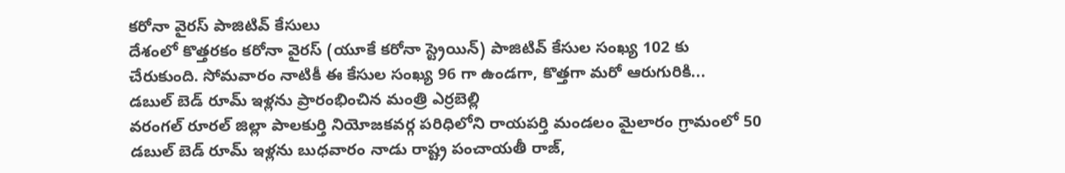కరోనా వైరస్ పాజిటివ్ కేసులు
దేశంలో కొత్తరకం కరోనా వైరస్ (యూకే కరోనా స్ట్రెయిన్) పాజిటివ్ కేసుల సంఖ్య 102 కు చేరుకుంది. సోమవారం నాటికీ ఈ కేసుల సంఖ్య 96 గా ఉండగా, కొత్తగా మరో ఆరుగురికి...
డబుల్ బెడ్ రూమ్ ఇళ్లను ప్రారంభించిన మంత్రి ఎర్రబెల్లి
వరంగల్ రూరల్ జిల్లా పాలకుర్తి నియోజకవర్గ పరిధిలోని రాయపర్తి మండలం మైలారం గ్రామంలో 50 డబుల్ బెడ్ రూమ్ ఇళ్లను బుధవారం నాడు రాష్ట్ర పంచాయతీ రాజ్,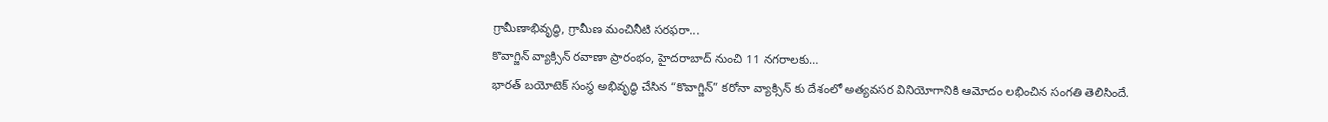గ్రామీణాభివృద్ధి, గ్రామీణ మంచినీటి సరఫరా...
కొవాగ్జిన్ వ్యాక్సిన్ రవాణా ప్రారంభం, హైదరాబాద్ నుంచి 11 నగరాలకు…
భారత్ బయోటెక్ సంస్థ అభివృద్ధి చేసిన “కొవాగ్జిన్” కరోనా వ్యాక్సిన్ కు దేశంలో అత్యవసర వినియోగానికి ఆమోదం లభించిన సంగతి తెలిసిందే.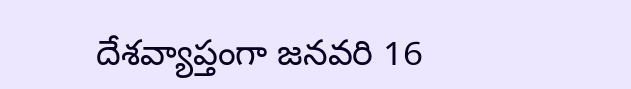దేశవ్యాప్తంగా జనవరి 16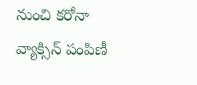నుంచి కరోనా వ్యాక్సిన్ పంపిణీ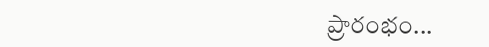ప్రారంభం...